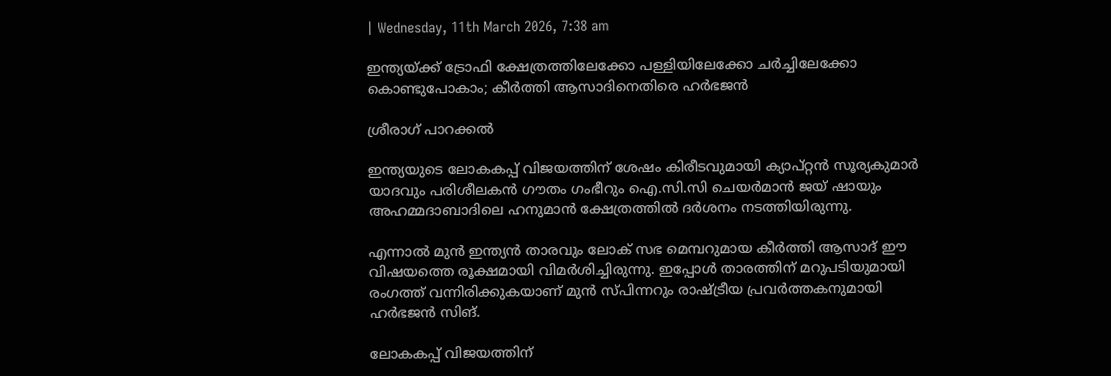| Wednesday, 11th March 2026, 7:38 am

ഇന്ത്യയ്ക്ക് ട്രോഫി ക്ഷേത്രത്തിലേക്കോ പള്ളിയിലേക്കോ ചര്‍ച്ചിലേക്കോ കൊണ്ടുപോകാം; കീര്‍ത്തി ആസാദിനെതിരെ ഹര്‍ഭജന്‍

ശ്രീരാഗ് പാറക്കല്‍

ഇന്ത്യയുടെ ലോകകപ്പ് വിജയത്തിന് ശേഷം കിരീടവുമായി ക്യാപ്റ്റന്‍ സൂര്യകുമാര്‍ യാദവും പരിശീലകന്‍ ഗൗതം ഗംഭീറും ഐ.സി.സി ചെയര്‍മാന്‍ ജയ് ഷായും അഹമ്മദാബാദിലെ ഹനുമാന്‍ ക്ഷേത്രത്തില്‍ ദര്‍ശനം നടത്തിയിരുന്നു.

എന്നാല്‍ മുന്‍ ഇന്ത്യന്‍ താരവും ലോക് സഭ മെമ്പറുമായ കീര്‍ത്തി ആസാദ് ഈ വിഷയത്തെ രൂക്ഷമായി വിമര്‍ശിച്ചിരുന്നു. ഇപ്പോള്‍ താരത്തിന് മറുപടിയുമായി രംഗത്ത് വന്നിരിക്കുകയാണ് മുന്‍ സ്പിന്നറും രാഷ്ട്രീയ പ്രവര്‍ത്തകനുമായി ഹര്‍ഭജന്‍ സിങ്.

ലോകകപ്പ് വിജയത്തിന്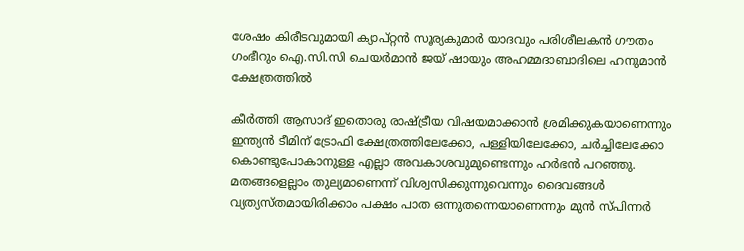ശേഷം കിരീടവുമായി ക്യാപ്റ്റന്‍ സൂര്യകുമാര്‍ യാദവും പരിശീലകന്‍ ഗൗതം ഗംഭീറും ഐ.സി.സി ചെയര്‍മാന്‍ ജയ് ഷായും അഹമ്മദാബാദിലെ ഹനുമാന്‍ ക്ഷേത്രത്തില്‍

കീര്‍ത്തി ആസാദ് ഇതൊരു രാഷ്ട്രീയ വിഷയമാക്കാന്‍ ശ്രമിക്കുകയാണെന്നും ഇന്ത്യന്‍ ടീമിന് ട്രോഫി ക്ഷേത്രത്തിലേക്കോ, പള്ളിയിലേക്കോ, ചര്‍ച്ചിലേക്കോ കൊണ്ടുപോകാനുള്ള എല്ലാ അവകാശവുമുണ്ടെന്നും ഹര്‍ഭന്‍ പറഞ്ഞു. മതങ്ങളെല്ലാം തുല്യമാണെന്ന് വിശ്വസിക്കുന്നുവെന്നും ദൈവങ്ങള്‍ വ്യത്യസ്തമായിരിക്കാം പക്ഷം പാത ഒന്നുതന്നെയാണെന്നും മുന്‍ സ്പിന്നര്‍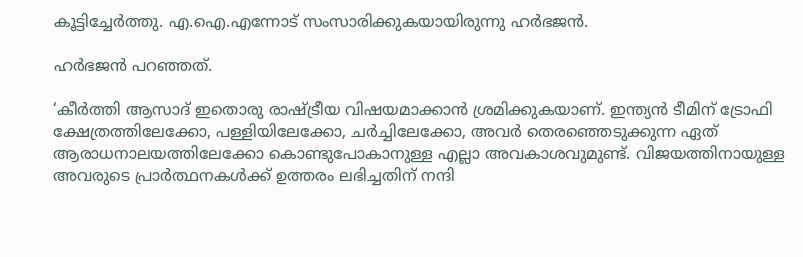കൂട്ടിച്ചേര്‍ത്തു. എ.ഐ.എന്നോട് സംസാരിക്കുകയായിരുന്നു ഹര്‍ഭജന്‍.

ഹര്‍ഭജന്‍ പറഞ്ഞത്.

‘കീര്‍ത്തി ആസാദ് ഇതൊരു രാഷ്ട്രീയ വിഷയമാക്കാന്‍ ശ്രമിക്കുകയാണ്. ഇന്ത്യന്‍ ടീമിന് ട്രോഫി ക്ഷേത്രത്തിലേക്കോ, പള്ളിയിലേക്കോ, ചര്‍ച്ചിലേക്കോ, അവര്‍ തെരഞ്ഞെടുക്കുന്ന ഏത് ആരാധനാലയത്തിലേക്കോ കൊണ്ടുപോകാനുള്ള എല്ലാ അവകാശവുമുണ്ട്. വിജയത്തിനായുള്ള അവരുടെ പ്രാര്‍ത്ഥനകള്‍ക്ക് ഉത്തരം ലഭിച്ചതിന് നന്ദി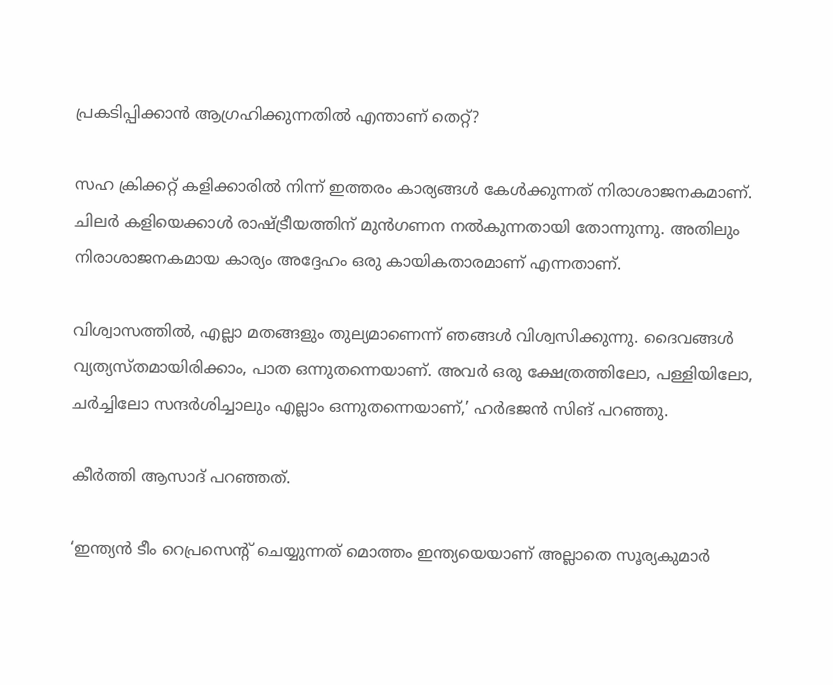പ്രകടിപ്പിക്കാന്‍ ആഗ്രഹിക്കുന്നതില്‍ എന്താണ് തെറ്റ്?

സഹ ക്രിക്കറ്റ് കളിക്കാരില്‍ നിന്ന് ഇത്തരം കാര്യങ്ങള്‍ കേള്‍ക്കുന്നത് നിരാശാജനകമാണ്. ചിലര്‍ കളിയെക്കാള്‍ രാഷ്ട്രീയത്തിന് മുന്‍ഗണന നല്‍കുന്നതായി തോന്നുന്നു. അതിലും നിരാശാജനകമായ കാര്യം അദ്ദേഹം ഒരു കായികതാരമാണ് എന്നതാണ്.

വിശ്വാസത്തില്‍, എല്ലാ മതങ്ങളും തുല്യമാണെന്ന് ഞങ്ങള്‍ വിശ്വസിക്കുന്നു. ദൈവങ്ങള്‍ വ്യത്യസ്തമായിരിക്കാം, പാത ഒന്നുതന്നെയാണ്. അവര്‍ ഒരു ക്ഷേത്രത്തിലോ, പള്ളിയിലോ, ചര്‍ച്ചിലോ സന്ദര്‍ശിച്ചാലും എല്ലാം ഒന്നുതന്നെയാണ്,’ ഹര്‍ഭജന്‍ സിങ് പറഞ്ഞു.

കീര്‍ത്തി ആസാദ് പറഞ്ഞത്.

‘ഇന്ത്യന്‍ ടീം റെപ്രസെന്റ് ചെയ്യുന്നത് മൊത്തം ഇന്ത്യയെയാണ് അല്ലാതെ സൂര്യകുമാര്‍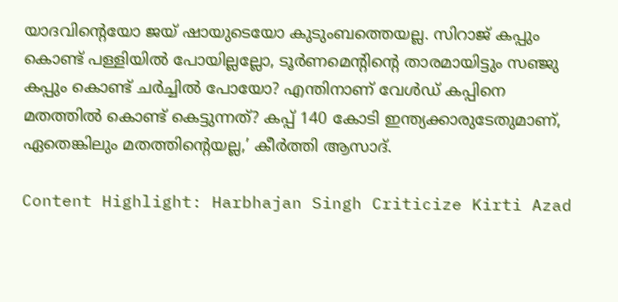യാദവിന്റെയോ ജയ് ഷായുടെയോ കുടുംബത്തെയല്ല. സിറാജ് കപ്പും കൊണ്ട് പള്ളിയില്‍ പോയില്ലല്ലോ, ടൂര്‍ണമെന്റിന്റെ താരമായിട്ടും സഞ്ജു കപ്പും കൊണ്ട് ചര്‍ച്ചില്‍ പോയോ? എന്തിനാണ് വേള്‍ഡ് കപ്പിനെ മതത്തില്‍ കൊണ്ട് കെട്ടുന്നത്? കപ്പ് 140 കോടി ഇന്ത്യക്കാരുടേതുമാണ്, ഏതെങ്കിലും മതത്തിന്റെയല്ല,’ കീര്‍ത്തി ആസാദ്.

Content Highlight: Harbhajan Singh Criticize Kirti Azad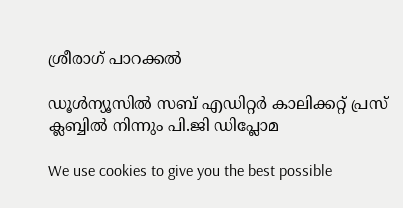ശ്രീരാഗ് പാറക്കല്‍

ഡൂള്‍ന്യൂസില്‍ സബ് എഡിറ്റര്‍ കാലിക്കറ്റ് പ്രസ് ക്ലബ്ബില്‍ നിന്നും പി.ജി ഡിപ്ലോമ

We use cookies to give you the best possible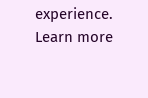experience. Learn more